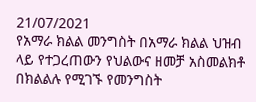21/07/2021
የአማራ ክልል መንግስት በአማራ ክልል ህዝብ ላይ የተጋረጠውን የህልውና ዘመቻ አስመልክቶ በክልልሉ የሚገኙ የመንግስት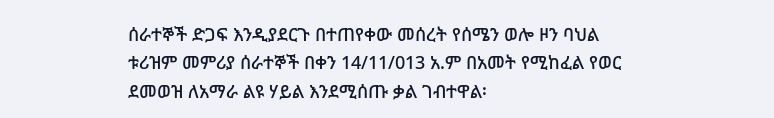ሰራተኞች ድጋፍ እንዲያደርጉ በተጠየቀው መሰረት የሰሜን ወሎ ዞን ባህል ቱሪዝም መምሪያ ሰራተኞች በቀን 14/11/013 አ.ም በአመት የሚከፈል የወር ደመወዝ ለአማራ ልዩ ሃይል እንደሚሰጡ ቃል ገብተዋል፡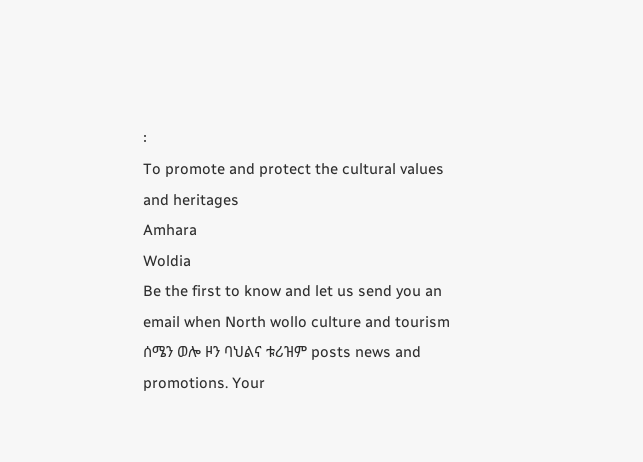፡
To promote and protect the cultural values and heritages
Amhara
Woldia
Be the first to know and let us send you an email when North wollo culture and tourism ሰሜን ወሎ ዞን ባህልና ቱሪዝም posts news and promotions. Your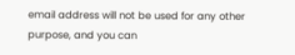email address will not be used for any other purpose, and you can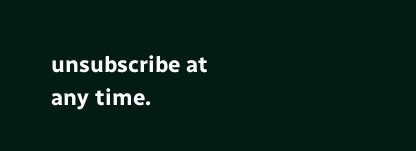unsubscribe at any time.